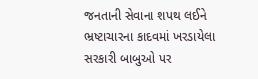જનતાની સેવાના શપથ લઈને ભ્રષ્ટાચારના કાદવમાં ખરડાયેલા સરકારી બાબુઓ પર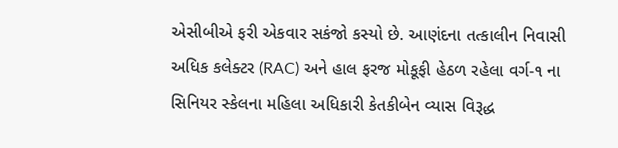એસીબીએ ફરી એકવાર સકંજો કસ્યો છે. આણંદના તત્કાલીન નિવાસી અધિક કલેક્ટર (RAC) અને હાલ ફરજ મોકૂફી હેઠળ રહેલા વર્ગ-૧ ના સિનિયર સ્કેલના મહિલા અધિકારી કેતકીબેન વ્યાસ વિરૂદ્ધ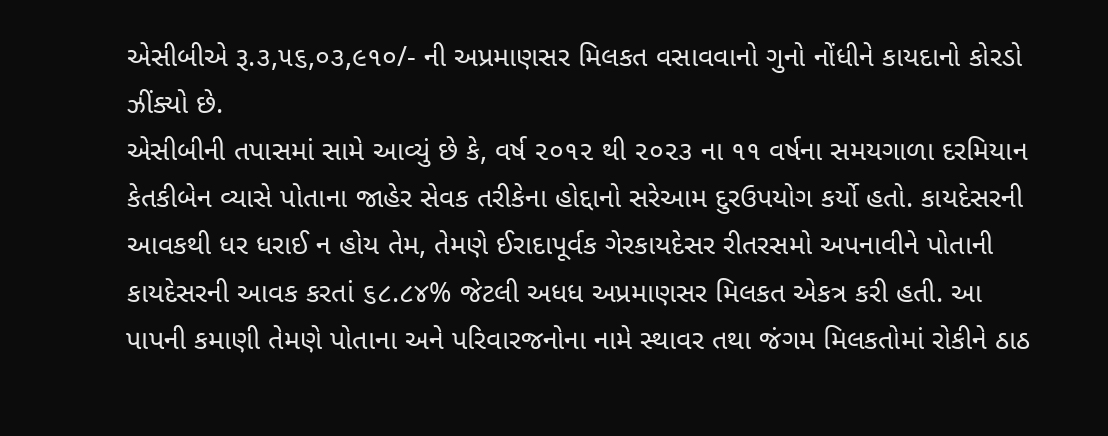એસીબીએ રૂ.૩,૫૬,૦૩,૯૧૦/- ની અપ્રમાણસર મિલકત વસાવવાનો ગુનો નોંધીને કાયદાનો કોરડો ઝીંક્યો છે.
એસીબીની તપાસમાં સામે આવ્યું છે કે, વર્ષ ૨૦૧૨ થી ૨૦૨૩ ના ૧૧ વર્ષના સમયગાળા દરમિયાન કેતકીબેન વ્યાસે પોતાના જાહેર સેવક તરીકેના હોદ્દાનો સરેઆમ દુરઉપયોગ કર્યો હતો. કાયદેસરની આવકથી ધર ધરાઈ ન હોય તેમ, તેમણે ઈરાદાપૂર્વક ગેરકાયદેસર રીતરસમો અપનાવીને પોતાની કાયદેસરની આવક કરતાં ૬૮.૮૪% જેટલી અધધ અપ્રમાણસર મિલકત એકત્ર કરી હતી. આ પાપની કમાણી તેમણે પોતાના અને પરિવારજનોના નામે સ્થાવર તથા જંગમ મિલકતોમાં રોકીને ઠાઠ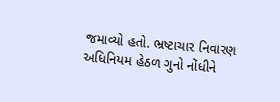જમાવ્યો હતો. ભ્રષ્ટાચાર નિવારણ અધિનિયમ હેઠળ ગુનો નોંધીને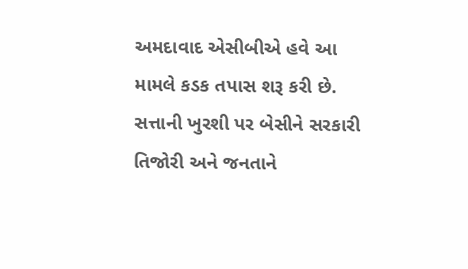અમદાવાદ એસીબીએ હવે આ મામલે કડક તપાસ શરૂ કરી છે. સત્તાની ખુરશી પર બેસીને સરકારી તિજોરી અને જનતાને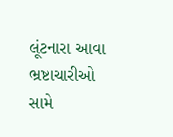લૂંટનારા આવા ભ્રષ્ટાચારીઓ સામે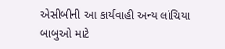એસીબીની આ કાર્યવાહી અન્ય લાંચિયા બાબુઓ માટે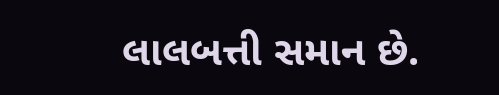લાલબત્તી સમાન છે.